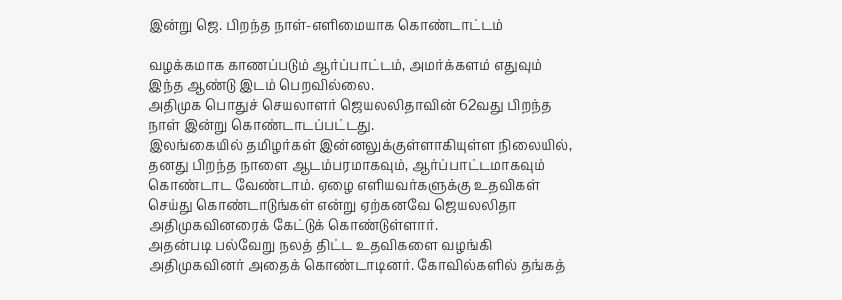இன்று ஜெ. பிறந்த நாள்-எளிமையாக கொண்டாட்டம்

வழக்கமாக காணப்படும் ஆர்ப்பாட்டம், அமர்க்களம் எதுவும் இந்த ஆண்டு இடம் பெறவில்லை.
அதிமுக பொதுச் செயலாளர் ஜெயலலிதாவின் 62வது பிறந்த நாள் இன்று கொண்டாடப்பட்டது.
இலங்கையில் தமிழர்கள் இன்னலுக்குள்ளாகியுள்ள நிலையில், தனது பிறந்த நாளை ஆடம்பரமாகவும், ஆர்ப்பாட்டமாகவும் கொண்டாட வேண்டாம். ஏழை எளியவர்களுக்கு உதவிகள் செய்து கொண்டாடுங்கள் என்று ஏற்கனவே ஜெயலலிதா அதிமுகவினரைக் கேட்டுக் கொண்டுள்ளார்.
அதன்படி பல்வேறு நலத் திட்ட உதவிகளை வழங்கி அதிமுகவினர் அதைக் கொண்டாடினர். கோவில்களில் தங்கத்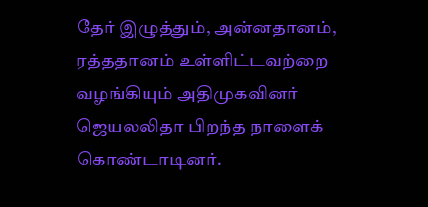தேர் இழுத்தும், அன்னதானம், ரத்ததானம் உள்ளிட்டவற்றை வழங்கியும் அதிமுகவினர் ஜெயலலிதா பிறந்த நாளைக் கொண்டாடினர்.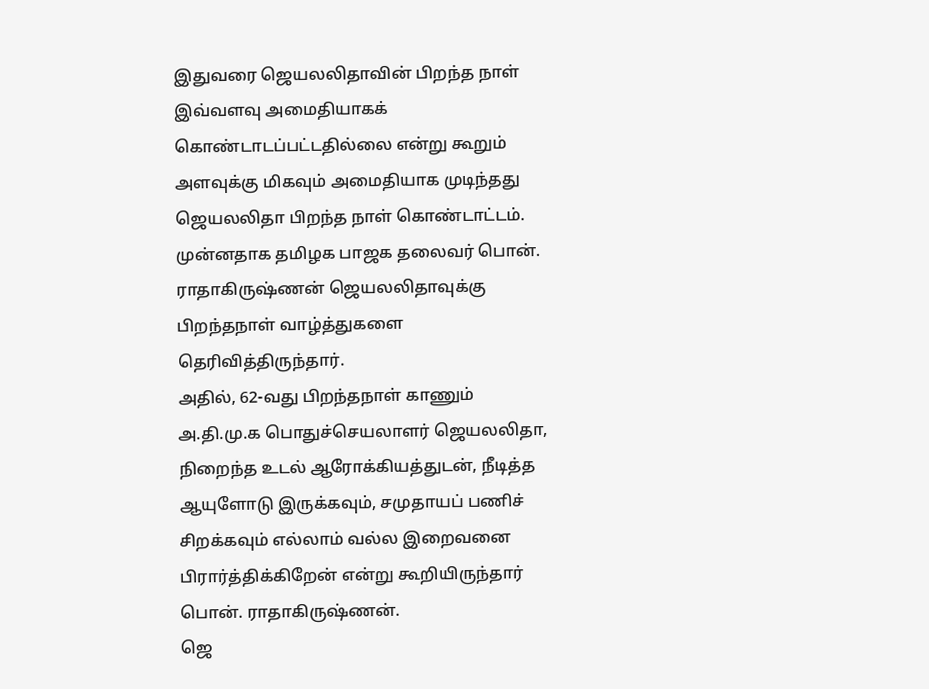இதுவரை ஜெயலலிதாவின் பிறந்த நாள் இவ்வளவு அமைதியாகக் கொண்டாடப்பட்டதில்லை என்று கூறும் அளவுக்கு மிகவும் அமைதியாக முடிந்தது ஜெயலலிதா பிறந்த நாள் கொண்டாட்டம்.
முன்னதாக தமிழக பாஜக தலைவர் பொன். ராதாகிருஷ்ணன் ஜெயலலிதாவுக்கு பிறந்தநாள் வாழ்த்துகளை தெரிவித்திருந்தார்.
அதில், 62-வது பிறந்தநாள் காணும் அ.தி.மு.க பொதுச்செயலாளர் ஜெயலலிதா, நிறைந்த உடல் ஆரோக்கியத்துடன், நீடித்த ஆயுளோடு இருக்கவும், சமுதாயப் பணிச் சிறக்கவும் எல்லாம் வல்ல இறைவனை பிரார்த்திக்கிறேன் என்று கூறியிருந்தார் பொன். ராதாகிருஷ்ணன்.
ஜெ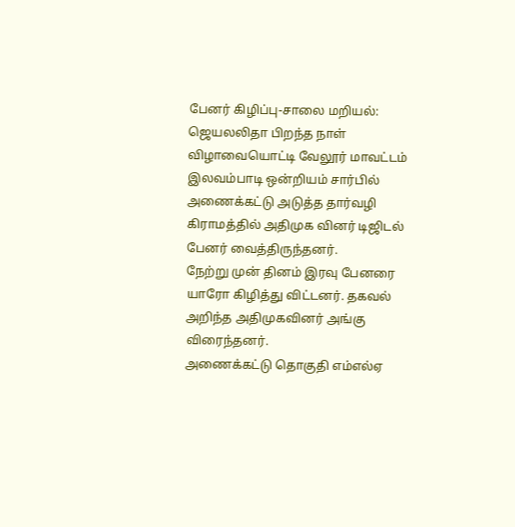பேனர் கிழிப்பு-சாலை மறியல்:
ஜெயலலிதா பிறந்த நாள் விழாவையொட்டி வேலூர் மாவட்டம் இலவம்பாடி ஒன்றியம் சார்பில் அணைக்கட்டு அடுத்த தார்வழி கிராமத்தில் அதிமுக வினர் டிஜிடல் பேனர் வைத்திருந்தனர்.
நேற்று முன் தினம் இரவு பேனரை யாரோ கிழித்து விட்டனர். தகவல் அறிந்த அதிமுகவினர் அங்கு விரைந்தனர்.
அணைக்கட்டு தொகுதி எம்எல்ஏ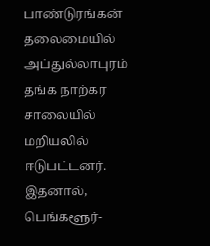பாண்டுரங்கன் தலைமையில் அப்துல்லாபுரம் தங்க நாற்கர சாலையில் மறியலில் ஈடுபட்டனர்.
இதனால், பெங்களூர்-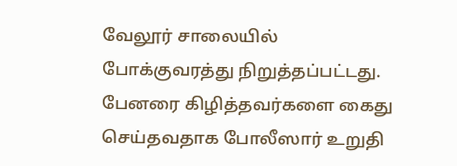வேலூர் சாலையில் போக்குவரத்து நிறுத்தப்பட்டது. பேனரை கிழித்தவர்களை கைது செய்தவதாக போலீஸார் உறுதி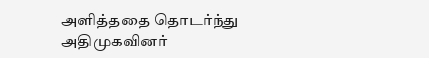அளித்ததை தொடர்ந்து அதிமுகவினர்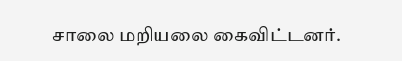சாலை மறியலை கைவிட்டனர்.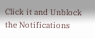Click it and Unblock the Notifications